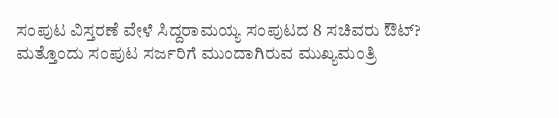ಸಂಪುಟ ವಿಸ್ತರಣೆ ವೇಳೆ ಸಿದ್ದರಾಮಯ್ಯ ಸಂಪುಟದ 8 ಸಚಿವರು ಔಟ್?
ಮತ್ತೊಂದು ಸಂಪುಟ ಸರ್ಜರಿಗೆ ಮುಂದಾಗಿರುವ ಮುಖ್ಯಮಂತ್ರಿ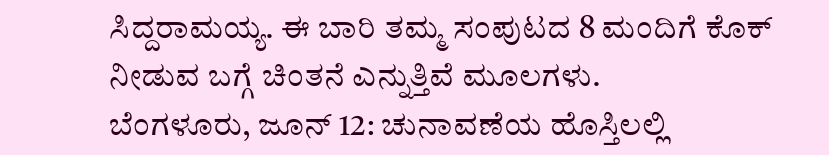ಸಿದ್ದರಾಮಯ್ಯ. ಈ ಬಾರಿ ತಮ್ಮ ಸಂಪುಟದ 8 ಮಂದಿಗೆ ಕೊಕ್ ನೀಡುವ ಬಗ್ಗೆ ಚಿಂತನೆ ಎನ್ನುತ್ತಿವೆ ಮೂಲಗಳು.
ಬೆಂಗಳೂರು, ಜೂನ್ 12: ಚುನಾವಣೆಯ ಹೊಸ್ತಿಲಲ್ಲಿ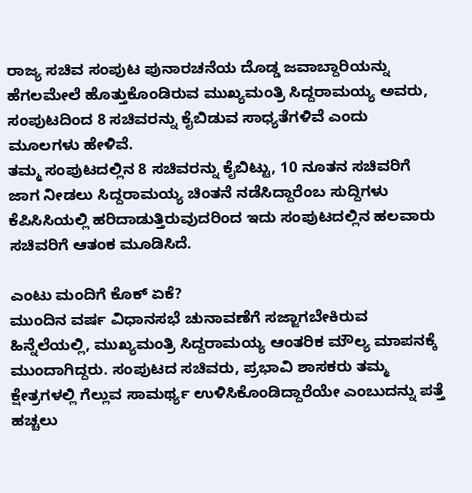ರಾಜ್ಯ ಸಚಿವ ಸಂಪುಟ ಪುನಾರಚನೆಯ ದೊಡ್ಡ ಜವಾಬ್ದಾರಿಯನ್ನು ಹೆಗಲಮೇಲೆ ಹೊತ್ತುಕೊಂಡಿರುವ ಮುಖ್ಯಮಂತ್ರಿ ಸಿದ್ದರಾಮಯ್ಯ ಅವರು, ಸಂಪುಟದಿಂದ 8 ಸಚಿವರನ್ನು ಕೈಬಿಡುವ ಸಾಧ್ಯತೆಗಳಿವೆ ಎಂದು ಮೂಲಗಳು ಹೇಳಿವೆ.
ತಮ್ಮ ಸಂಪುಟದಲ್ಲಿನ 8 ಸಚಿವರನ್ನು ಕೈಬಿಟ್ಟು, 10 ನೂತನ ಸಚಿವರಿಗೆ ಜಾಗ ನೀಡಲು ಸಿದ್ದರಾಮಯ್ಯ ಚಿಂತನೆ ನಡೆಸಿದ್ದಾರೆಂಬ ಸುದ್ದಿಗಳು ಕೆಪಿಸಿಸಿಯಲ್ಲಿ ಹರಿದಾಡುತ್ತಿರುವುದರಿಂದ ಇದು ಸಂಪುಟದಲ್ಲಿನ ಹಲವಾರು ಸಚಿವರಿಗೆ ಆತಂಕ ಮೂಡಿಸಿದೆ.

ಎಂಟು ಮಂದಿಗೆ ಕೊಕ್ ಏಕೆ?
ಮುಂದಿನ ವರ್ಷ ವಿಧಾನಸಭೆ ಚುನಾವಣೆಗೆ ಸಜ್ಜಾಗಬೇಕಿರುವ ಹಿನ್ನೆಲೆಯಲ್ಲಿ, ಮುಖ್ಯಮಂತ್ರಿ ಸಿದ್ದರಾಮಯ್ಯ ಆಂತರಿಕ ಮೌಲ್ಯ ಮಾಪನಕ್ಕೆ ಮುಂದಾಗಿದ್ದರು. ಸಂಪುಟದ ಸಚಿವರು, ಪ್ರಭಾವಿ ಶಾಸಕರು ತಮ್ಮ ಕ್ಷೇತ್ರಗಳಲ್ಲಿ ಗೆಲ್ಲುವ ಸಾಮರ್ಥ್ಯ ಉಳಿಸಿಕೊಂಡಿದ್ದಾರೆಯೇ ಎಂಬುದನ್ನು ಪತ್ತೆ ಹಚ್ಚಲು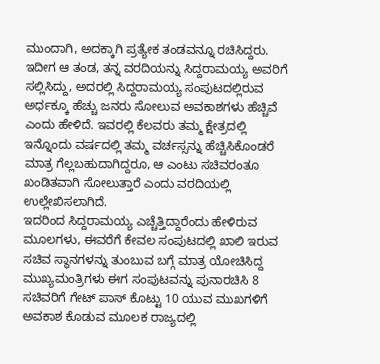ಮುಂದಾಗಿ, ಅದಕ್ಕಾಗಿ ಪ್ರತ್ಯೇಕ ತಂಡವನ್ನೂ ರಚಿಸಿದ್ದರು.
ಇದೀಗ ಆ ತಂಡ, ತನ್ನ ವರದಿಯನ್ನು ಸಿದ್ದರಾಮಯ್ಯ ಅವರಿಗೆ ಸಲ್ಲಿಸಿದ್ದು, ಅದರಲ್ಲಿ ಸಿದ್ದರಾಮಯ್ಯ ಸಂಪುಟದಲ್ಲಿರುವ ಅರ್ಧಕ್ಕೂ ಹೆಚ್ಚು ಜನರು ಸೋಲುವ ಅವಕಾಶಗಳು ಹೆಚ್ಚಿವೆ ಎಂದು ಹೇಳಿದೆ. ಇವರಲ್ಲಿ ಕೆಲವರು ತಮ್ಮ ಕ್ಷೇತ್ರದಲ್ಲಿ ಇನ್ನೊಂದು ವರ್ಷದಲ್ಲಿ ತಮ್ಮ ವರ್ಚಸ್ಸನ್ನು ಹೆಚ್ಚಿಸಿಕೊಂಡರೆ ಮಾತ್ರ ಗೆಲ್ಲಬಹುದಾಗಿದ್ದರೂ, ಆ ಎಂಟು ಸಚಿವರಂತೂ ಖಂಡಿತವಾಗಿ ಸೋಲುತ್ತಾರೆ ಎಂದು ವರದಿಯಲ್ಲಿ ಉಲ್ಲೇಖಿಸಲಾಗಿದೆ.
ಇದರಿಂದ ಸಿದ್ದರಾಮಯ್ಯ ಎಚ್ಚೆತ್ತಿದ್ದಾರೆಂದು ಹೇಳಿರುವ ಮೂಲಗಳು, ಈವರೆಗೆ ಕೇವಲ ಸಂಪುಟದಲ್ಲಿ ಖಾಲಿ ಇರುವ ಸಚಿವ ಸ್ಥಾನಗಳನ್ನು ತುಂಬುವ ಬಗ್ಗೆ ಮಾತ್ರ ಯೋಚಿಸಿದ್ದ ಮುಖ್ಯಮಂತ್ರಿಗಳು ಈಗ ಸಂಪುಟವನ್ನು ಪುನಾರಚಿಸಿ 8 ಸಚಿವರಿಗೆ ಗೇಟ್ ಪಾಸ್ ಕೊಟ್ಟು 10 ಯುವ ಮುಖಗಳಿಗೆ ಅವಕಾಶ ಕೊಡುವ ಮೂಲಕ ರಾಜ್ಯದಲ್ಲಿ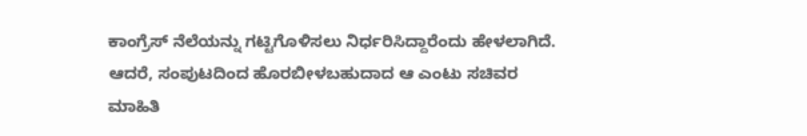ಕಾಂಗ್ರೆಸ್ ನೆಲೆಯನ್ನು ಗಟ್ಟಿಗೊಳಿಸಲು ನಿರ್ಧರಿಸಿದ್ದಾರೆಂದು ಹೇಳಲಾಗಿದೆ.
ಆದರೆ, ಸಂಪುಟದಿಂದ ಹೊರಬೀಳಬಹುದಾದ ಆ ಎಂಟು ಸಚಿವರ ಮಾಹಿತಿ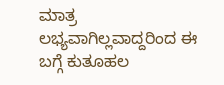ಮಾತ್ರ ಲಭ್ಯವಾಗಿಲ್ಲವಾದ್ದರಿಂದ ಈ ಬಗ್ಗೆ ಕುತೂಹಲ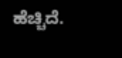ಹೆಚ್ಚಿದೆ.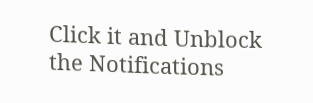Click it and Unblock the Notifications